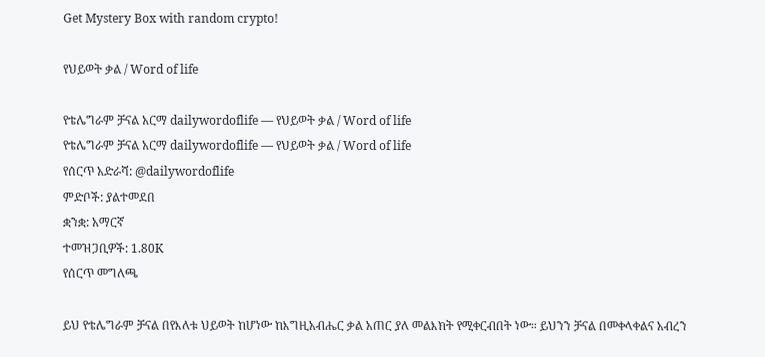Get Mystery Box with random crypto!

የህይወት ቃል / Word of life

የቴሌግራም ቻናል አርማ dailywordoflife — የህይወት ቃል / Word of life
የቴሌግራም ቻናል አርማ dailywordoflife — የህይወት ቃል / Word of life
የሰርጥ አድራሻ: @dailywordoflife
ምድቦች: ያልተመደበ
ቋንቋ: አማርኛ
ተመዝጋቢዎች: 1.80K
የሰርጥ መግለጫ

ይህ የቴሌግራም ቻናል በየእለቱ ህይወት ከሆነው ከእግዚአብሔር ቃል አጠር ያለ መልእክት የሚቀርብበት ነው። ይህንን ቻናል በመቀላቀልና አብረን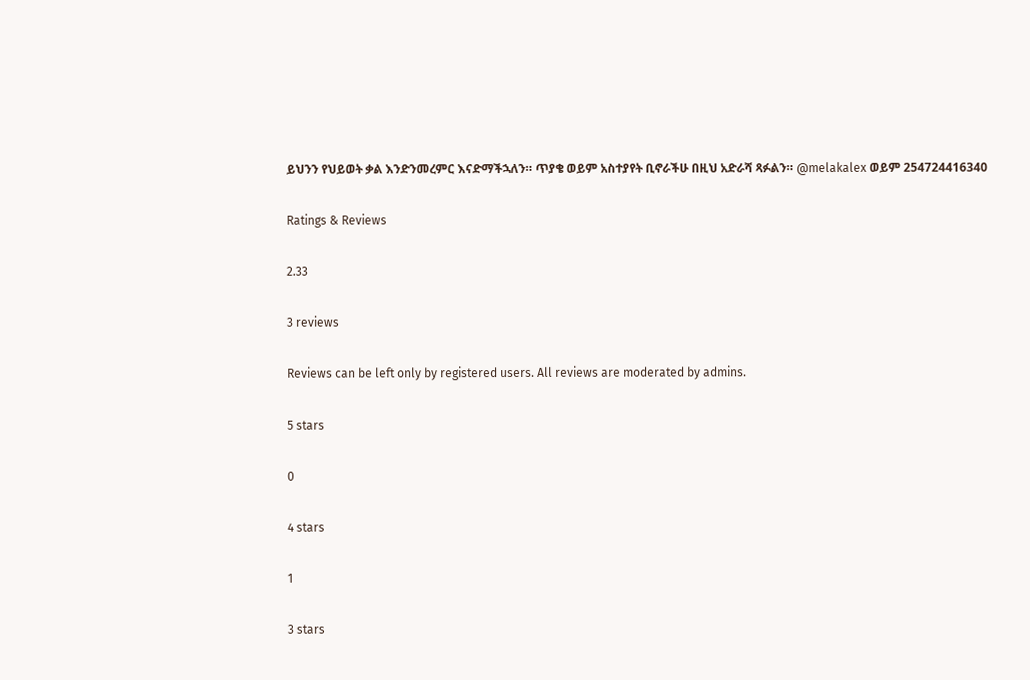ይህንን የህይወት ቃል እንድንመረምር እናድማችኋለን። ጥያቄ ወይም አስተያየት ቢኖራችሁ በዚህ አድራሻ ጻፉልን። @melakalex ወይም 254724416340

Ratings & Reviews

2.33

3 reviews

Reviews can be left only by registered users. All reviews are moderated by admins.

5 stars

0

4 stars

1

3 stars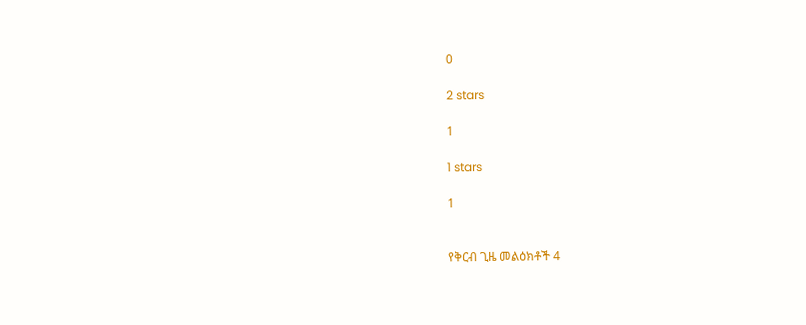0

2 stars

1

1 stars

1


የቅርብ ጊዜ መልዕክቶች 4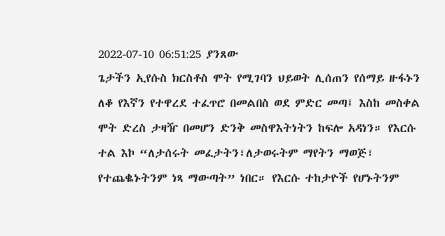2022-07-10 06:51:25 ያንጸው
ጌታችን ኢየሱስ ክርስቶስ ሞት የሚገባን ህይወት ሊሰጠን የሰማይ ዙፋኑን ለቆ የእኛን የተዋረደ ተፈጥሮ በመልበስ ወደ ምድር መጣ፤ እስከ መስቀል ሞት ድረስ ታዛዥ በመሆን ድንቅ መስዋእትነትን ከፍሎ አዳነን። የእርሱ ተል እኮ “ለታሰሩት መፈታትን፣ለታወሩትም ማየትን ማወጅ፣ የተጨቈኑትንም ነጻ ማውጣት” ነበር። የእርሱ ተከታዮች የሆኑትንም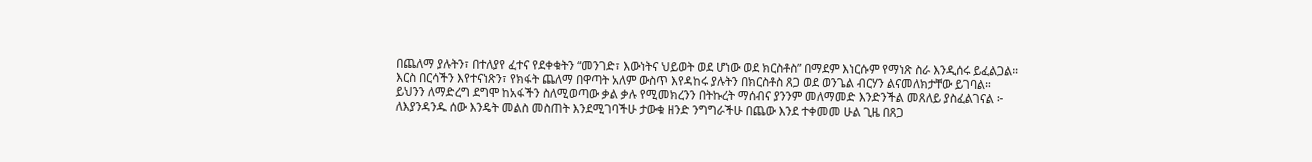በጨለማ ያሉትን፣ በተለያየ ፈተና የደቀቁትን “መንገድ፣ እውነትና ህይወት ወደ ሆነው ወደ ክርስቶስ” በማደም እነርሱም የማነጽ ስራ እንዲሰሩ ይፈልጋል።
እርስ በርሳችን እየተናነጽን፣ የክፋት ጨለማ በዋጣት አለም ውስጥ እየዳከሩ ያሉትን በክርስቶስ ጸጋ ወደ ወንጌል ብርሃን ልናመለክታቸው ይገባል።
ይህንን ለማድረግ ደግሞ ከአፋችን ስለሚወጣው ቃል ቃሉ የሚመክረንን በትኩረት ማሰብና ያንንም መለማመድ እንድንችል መጸለይ ያስፈልገናል ፦
ለእያንዳንዱ ሰው እንዴት መልስ መስጠት እንደሚገባችሁ ታውቁ ዘንድ ንግግራችሁ በጨው እንደ ተቀመመ ሁል ጊዜ በጸጋ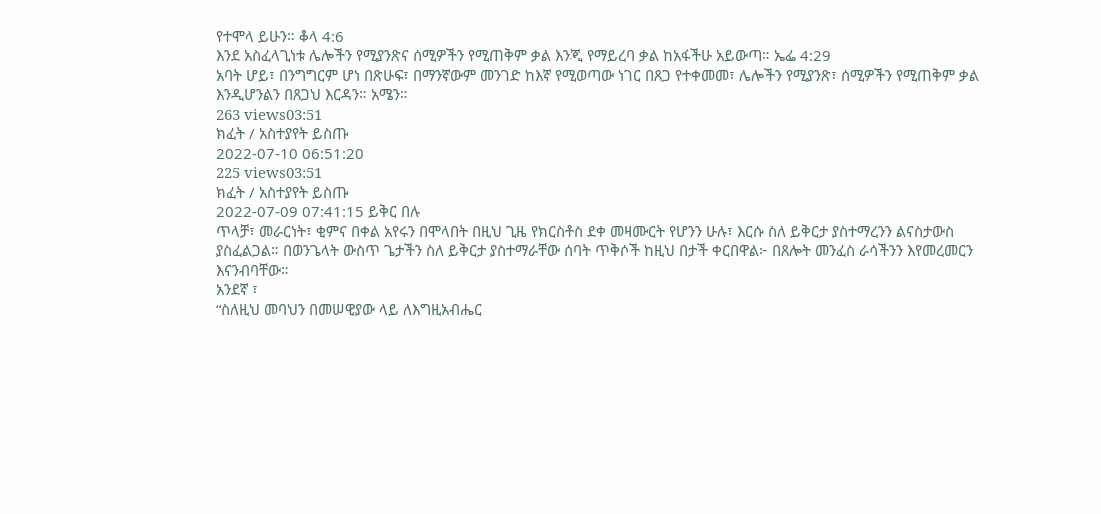የተሞላ ይሁን። ቆላ 4:6
እንደ አስፈላጊነቱ ሌሎችን የሚያንጽና ሰሚዎችን የሚጠቅም ቃል እንጂ የማይረባ ቃል ከአፋችሁ አይውጣ። ኤፌ 4:29
አባት ሆይ፣ በንግግርም ሆነ በጽሁፍ፣ በማንኛውም መንገድ ከእኛ የሚወጣው ነገር በጸጋ የተቀመመ፣ ሌሎችን የሚያንጽ፣ ሰሚዎችን የሚጠቅም ቃል እንዲሆንልን በጸጋህ እርዳን። አሜን።
263 views03:51
ክፈት / አስተያየት ይስጡ
2022-07-10 06:51:20
225 views03:51
ክፈት / አስተያየት ይስጡ
2022-07-09 07:41:15 ይቅር በሉ
ጥላቻ፣ መራርነት፣ ቂምና በቀል አየሩን በሞላበት በዚህ ጊዜ የክርስቶስ ደቀ መዛሙርት የሆንን ሁሉ፣ እርሱ ስለ ይቅርታ ያስተማረንን ልናስታውስ ያስፈልጋል። በወንጌላት ውስጥ ጌታችን ስለ ይቅርታ ያስተማራቸው ሰባት ጥቅሶች ከዚህ በታች ቀርበዋል፦ በጸሎት መንፈስ ራሳችንን እየመረመርን እናንብባቸው።
አንደኛ ፣
“ስለዚህ መባህን በመሠዊያው ላይ ለእግዚአብሔር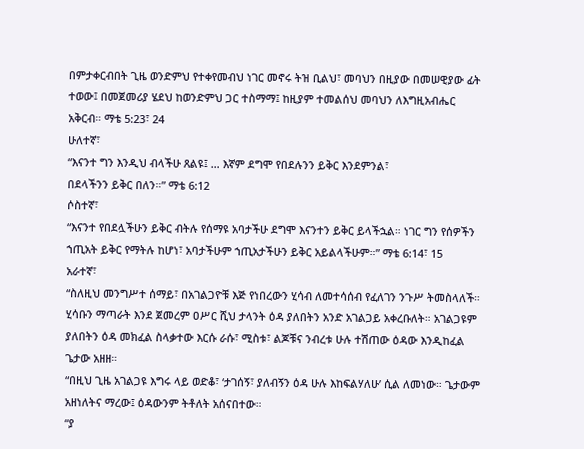በምታቀርብበት ጊዜ ወንድምህ የተቀየመብህ ነገር መኖሩ ትዝ ቢልህ፣ መባህን በዚያው በመሠዊያው ፊት ተወው፤ በመጀመሪያ ሄደህ ከወንድምህ ጋር ተስማማ፤ ከዚያም ተመልሰህ መባህን ለእግዚአብሔር አቅርብ። ማቴ 5:23፣ 24
ሁለተኛ፣
“እናንተ ግን እንዲህ ብላችሁ ጸልዩ፤ … እኛም ደግሞ የበደሉንን ይቅር እንደምንል፣
በደላችንን ይቅር በለን።” ማቴ 6:12
ሶስተኛ፣
“እናንተ የበደሏችሁን ይቅር ብትሉ የሰማዩ አባታችሁ ደግሞ እናንተን ይቅር ይላችኋል። ነገር ግን የሰዎችን ኀጢአት ይቅር የማትሉ ከሆነ፣ አባታችሁም ኀጢአታችሁን ይቅር አይልላችሁም።” ማቴ 6:14፣ 15
አራተኛ፣
“ስለዚህ መንግሥተ ሰማይ፣ በአገልጋዮቹ እጅ የነበረውን ሂሳብ ለመተሳሰብ የፈለገን ንጉሥ ትመስላለች። ሂሳቡን ማጣራት እንደ ጀመረም ዐሥር ሺህ ታላንት ዕዳ ያለበትን አንድ አገልጋይ አቀረቡለት። አገልጋዩም ያለበትን ዕዳ መክፈል ስላቃተው እርሱ ራሱ፣ ሚስቱ፣ ልጆቹና ንብረቱ ሁሉ ተሽጠው ዕዳው እንዲከፈል ጌታው አዘዘ።
“በዚህ ጊዜ አገልጋዩ እግሩ ላይ ወድቆ፣ ‘ታገሰኝ፣ ያለብኝን ዕዳ ሁሉ እከፍልሃለሁ’ ሲል ለመነው። ጌታውም አዘነለትና ማረው፤ ዕዳውንም ትቶለት አሰናበተው።
“ያ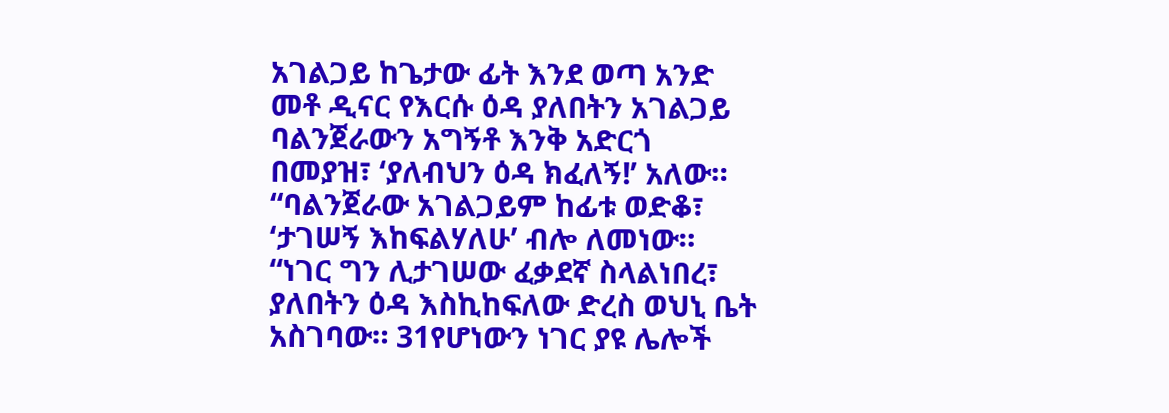አገልጋይ ከጌታው ፊት እንደ ወጣ አንድ መቶ ዲናር የእርሱ ዕዳ ያለበትን አገልጋይ ባልንጀራውን አግኝቶ እንቅ አድርጎ በመያዝ፣ ‘ያለብህን ዕዳ ክፈለኝ!’ አለው።
“ባልንጀራው አገልጋይም ከፊቱ ወድቆ፣ ‘ታገሠኝ እከፍልሃለሁ’ ብሎ ለመነው።
“ነገር ግን ሊታገሠው ፈቃደኛ ስላልነበረ፣ ያለበትን ዕዳ እስኪከፍለው ድረስ ወህኒ ቤት አስገባው። 31የሆነውን ነገር ያዩ ሌሎች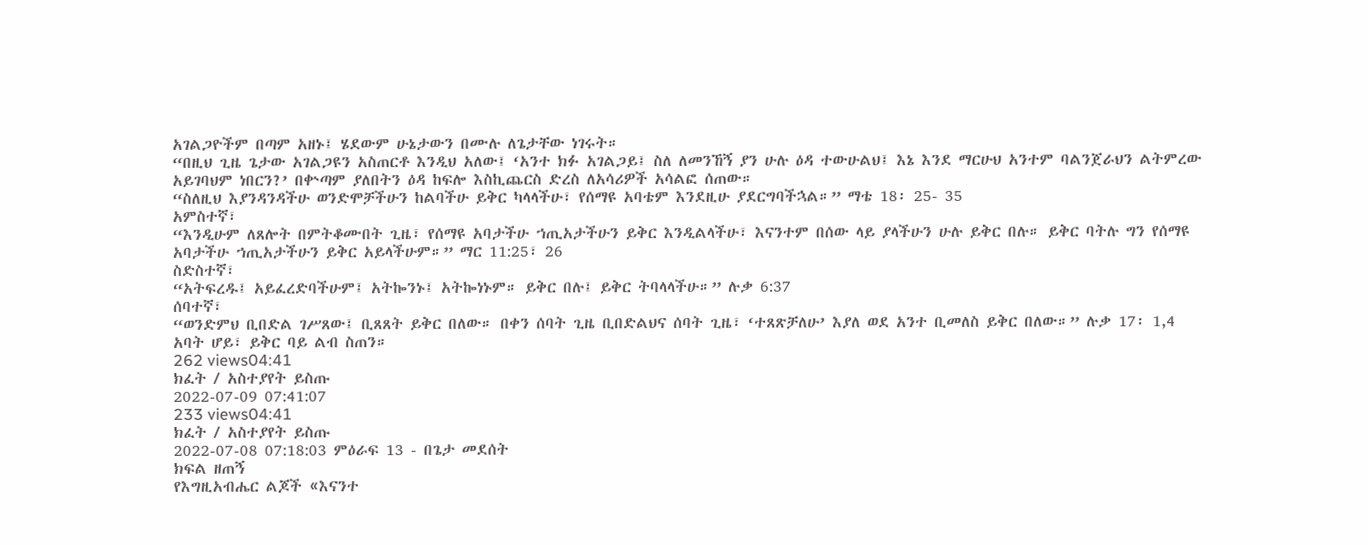አገልጋዮችም በጣም አዘኑ፤ ሄደውም ሁኔታውን በሙሉ ለጌታቸው ነገሩት።
“በዚህ ጊዜ ጌታው አገልጋዩን አስጠርቶ እንዲህ አለው፤ ‘አንተ ክፉ አገልጋይ፤ ስለ ለመንኸኝ ያን ሁሉ ዕዳ ተውሁልህ፤ እኔ እንደ ማርሁህ አንተም ባልንጀራህን ልትምረው አይገባህም ነበርን?’ በቍጣም ያለበትን ዕዳ ከፍሎ እስኪጨርስ ድረስ ለአሳሪዎች አሳልፎ ሰጠው።
“ስለዚህ እያንዳንዳችሁ ወንድሞቻችሁን ከልባችሁ ይቅር ካላላችሁ፣ የሰማዩ አባቴም እንደዚሁ ያደርግባችኋል።” ማቴ 18፡ 25- 35
አምስተኛ፣
“እንዲሁም ለጸሎት በምትቆሙበት ጊዜ፣ የሰማዩ አባታችሁ ኀጢአታችሁን ይቅር እንዲልላችሁ፣ እናንተም በሰው ላይ ያላችሁን ሁሉ ይቅር በሉ። ይቅር ባትሉ ግን የሰማዩ አባታችሁ ኀጢአታችሁን ይቅር አይላችሁም።” ማር 11:25፣ 26
ስድስተኛ፣
“አትፍረዱ፤ አይፈረድባችሁም፤ አትኰንኑ፤ አትኰነኑም። ይቅር በሉ፤ ይቅር ትባላላችሁ።” ሉቃ 6:37
ሰባተኛ፣
“ወንድምህ ቢበድል ገሥጸው፤ ቢጸጸት ይቅር በለው። በቀን ሰባት ጊዜ ቢበድልህና ሰባት ጊዜ፣ ‘ተጸጽቻለሁ’ እያለ ወደ አንተ ቢመለስ ይቅር በለው።” ሉቃ 17፡ 1,4
አባት ሆይ፣ ይቅር ባይ ልብ ስጠን።
262 views04:41
ክፈት / አስተያየት ይስጡ
2022-07-09 07:41:07
233 views04:41
ክፈት / አስተያየት ይስጡ
2022-07-08 07:18:03 ምዕራፍ 13 - በጌታ መደሰት
ክፍል ዘጠኝ
የእግዚአብሔር ልጆች «እናንተ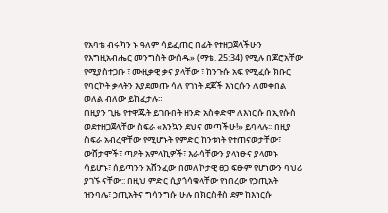የአባቴ ብሩካን ኑ ዓለም ሳይፈጠር በፊት የተዘጋጀላችሁን የእግዚአብሔር መንግስት ውሰዱ» (ማቴ. 25:34) የሚሉ በጆሮአቸው የሚያስተጋቡ ፣ ሙዚቃዊ ቃና ያላቸው ፣ ከንጉሱ አፍ የሚፈሱ ክቡር የባርኮት ቃላትን እያደመጡ ሳለ የገነት ደጆች እነርሱን ለመቀበል ወለል ብለው ይከፈታሉ።
በዚያን ጊዜ የተዋጁት ይገቡበት ዘንድ አስቀድሞ ለእነርሱ በኢየሱስ ወደተዘጋጀላቸው ስፍራ «እንኳን ደህና መጣችሁ!» ይባላሉ፡፡ በዚያ ስፍራ አብረዋቸው የሚሆኑት የምድር ከንቱነት የተጠናወታቸው፣ ውሸታሞች፣ ጣዖት አምላኪዎች፣ እራሳቸውን ያላነፁና ያላመኑ ሳይሆኑ፣ ሰይጣንን አሸንፈው በመለኮታዊ ፀጋ ፍፁም የሆነውን ባህሪ ያገኙ ናቸው:: በዚህ ምድር ሲያጎሳቁላቸው የነበረው የኃጢአት ዝንባሌ፣ ኃጢአትና ግሳንግሱ ሁሉ በክርስቶስ ደም ከእነርሱ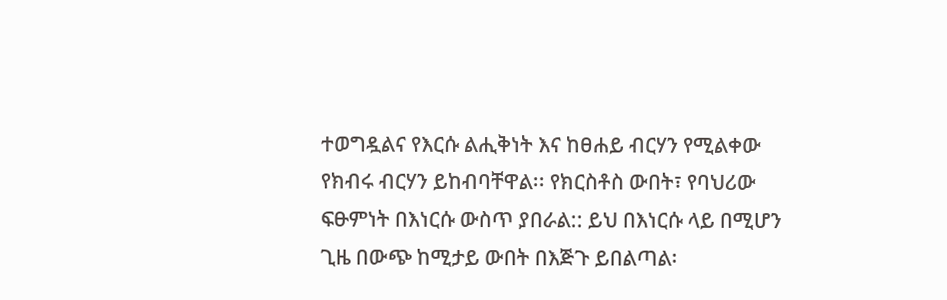ተወግዷልና የእርሱ ልሒቅነት እና ከፀሐይ ብርሃን የሚልቀው የክብሩ ብርሃን ይከብባቸዋል፡፡ የክርስቶስ ውበት፣ የባህሪው ፍፁምነት በእነርሱ ውስጥ ያበራል:: ይህ በእነርሱ ላይ በሚሆን ጊዜ በውጭ ከሚታይ ውበት በእጅጉ ይበልጣል፡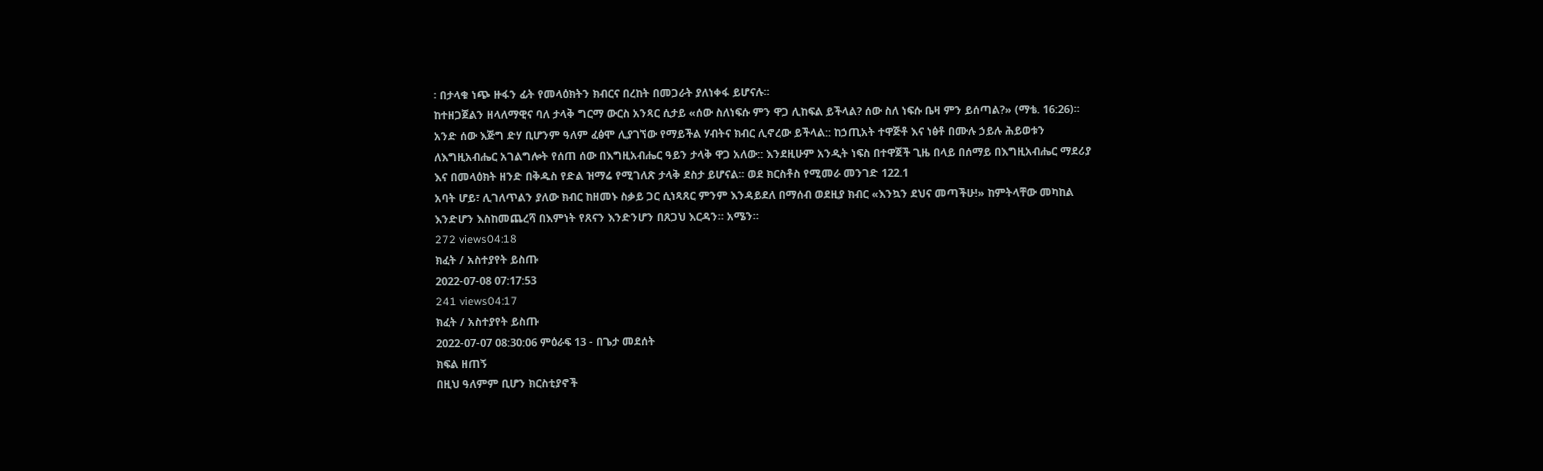፡ በታላቁ ነጭ ዙፋን ፊት የመላዕክትን ክብርና በረከት በመጋራት ያለነቀፋ ይሆናሉ፡፡
ከተዘጋጀልን ዘላለማዊና ባለ ታላቅ ግርማ ውርስ አንጻር ሲታይ «ሰው ስለነፍሱ ምን ዋጋ ሊከፍል ይችላል? ሰው ስለ ነፍሱ ቤዛ ምን ይሰጣል?» (ማቴ. 16:26)፡፡ አንድ ሰው እጅግ ድሃ ቢሆንም ዓለም ፈፅሞ ሊያገኘው የማይችል ሃብትና ክብር ሊኖረው ይችላል:: ከኃጢአት ተዋጅቶ እና ነፅቶ በሙሉ ኃይሉ ሕይወቱን ለእግዚአብሔር አገልግሎት የሰጠ ሰው በእግዚአብሔር ዓይን ታላቅ ዋጋ አለው:: እንደዚሁም አንዲት ነፍስ በተዋጀች ጊዜ በላይ በሰማይ በእግዚአብሔር ማደሪያ እና በመላዕክት ዘንድ በቅዱስ የድል ዝማሬ የሚገለጽ ታላቅ ደስታ ይሆናል፡፡ ወደ ክርስቶስ የሚመራ መንገድ 122.1
አባት ሆይ፣ ሊገለጥልን ያለው ክብር ከዘመኑ ስቃይ ጋር ሲነጻጸር ምንም እንዳይደለ በማሰብ ወደዚያ ክብር «እንኳን ደህና መጣችሁ!» ከምትላቸው መካከል እንድሆን እስከመጨረሻ በእምነት የጸናን እንድንሆን በጸጋህ እርዳን። አሜን።
272 views04:18
ክፈት / አስተያየት ይስጡ
2022-07-08 07:17:53
241 views04:17
ክፈት / አስተያየት ይስጡ
2022-07-07 08:30:06 ምዕራፍ 13 - በጌታ መደሰት
ክፍል ዘጠኝ
በዚህ ዓለምም ቢሆን ክርስቲያኖች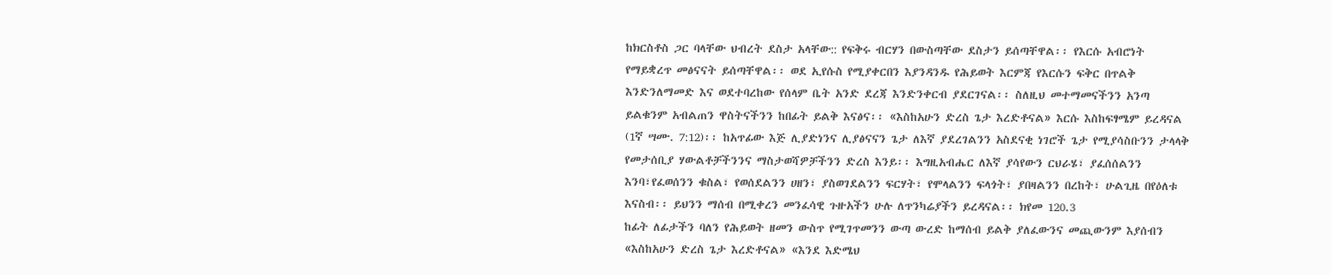ከክርስቶስ ጋር ባላቸው ህብረት ደስታ አላቸው:: የፍቅሩ ብርሃን በውስጣቸው ደስታን ይሰጣቸዋል፡፡ የእርሱ አብሮነት የማይቋረጥ መፅናናት ይሰጣቸዋል፡፡ ወደ ኢየሱስ የሚያቀርበን እያንዳንዱ የሕይወት እርምጃ የእርሱን ፍቅር በጥልቅ እንድንለማመድ እና ወደተባረከው የሰላም ቤት አንድ ደረጃ እንድንቀርብ ያደርገናል፡፡ ስለዚህ መተማመናችንን አንጣ ይልቁንም አብልጠን ዋስትናችንን ከበፊት ይልቅ እናፅና፡፡ «እስከአሁን ድረስ ጌታ እረድቶናል» እርሱ እስከፍፃሜም ይረዳናል (1ኛ ሣሙ. 7:12)፡፡ ከአጥፊው እጅ ሊያድነንና ሊያፅናናን ጌታ ለእኛ ያደረገልንን አስደናቂ ነገሮች ጌታ የሚያሳስቡንን ታላላቅ የመታሰቢያ ሃውልቶቻችንንና ማስታወሻዎቻችንን ድረስ እንይ፡፡ እግዚአብሔር ለእኛ ያሳየውን ርህራሄ፣ ያፈሰሰልንን እንባ፣የፈወሰንን ቁስል፣ የወሰደልንን ሀዘን፣ ያስወገደልንን ፍርሃት፣ የሞላልንን ፍላጎት፣ ያበዛልንን በረከት፣ ሁልጊዜ በየዕለቱ እናስብ፡፡ ይህንን ማሰብ በሚቀረን መንፈሳዊ ጉዙአችን ሁሉ ለጥንካሬያችን ይረዳናል፡፡ ክየመ 120.3
ከፊት ለፊታችን ባለን የሕይወት ዘመን ውስጥ የሚገጥመንን ውጣ ውረድ ከማሰብ ይልቅ ያለፈውንና መጪውንም እያሰብን «እስከአሁን ድረስ ጌታ እረድቶናል» «እንደ እድሜህ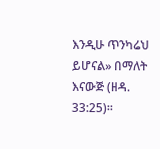እንዲሁ ጥንካሬህ ይሆናል» በማለት እናውጅ (ዘዳ. 33:25)፡፡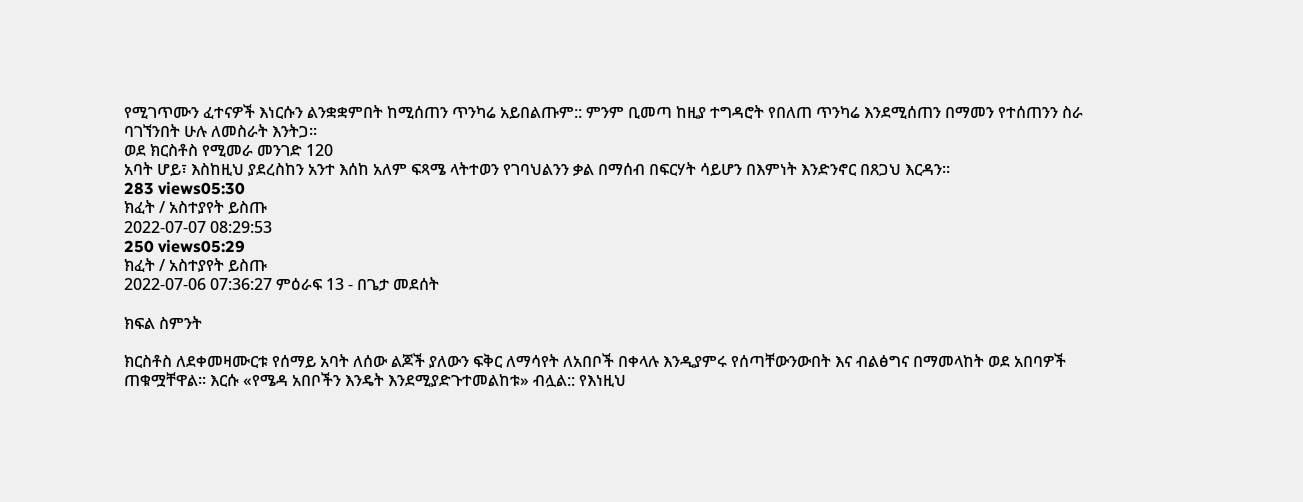የሚገጥሙን ፈተናዎች እነርሱን ልንቋቋምበት ከሚሰጠን ጥንካሬ አይበልጡም:: ምንም ቢመጣ ከዚያ ተግዳሮት የበለጠ ጥንካሬ እንደሚሰጠን በማመን የተሰጠንን ስራ ባገኘንበት ሁሉ ለመስራት እንትጋ፡፡
ወደ ክርስቶስ የሚመራ መንገድ 120
አባት ሆይ፣ እስከዚህ ያደረስከን አንተ እሰከ አለም ፍጻሜ ላትተወን የገባህልንን ቃል በማሰብ በፍርሃት ሳይሆን በእምነት እንድንኖር በጸጋህ እርዳን።
283 views05:30
ክፈት / አስተያየት ይስጡ
2022-07-07 08:29:53
250 views05:29
ክፈት / አስተያየት ይስጡ
2022-07-06 07:36:27 ምዕራፍ 13 - በጌታ መደሰት

ክፍል ስምንት

ክርስቶስ ለደቀመዛሙርቱ የሰማይ አባት ለሰው ልጆች ያለውን ፍቅር ለማሳየት ለአበቦች በቀላሉ እንዲያምሩ የሰጣቸውንውበት እና ብልፅግና በማመላከት ወደ አበባዎች ጠቁሟቸዋል፡፡ እርሱ «የሜዳ አበቦችን እንዴት እንደሚያድጉተመልከቱ» ብሏል:: የእነዚህ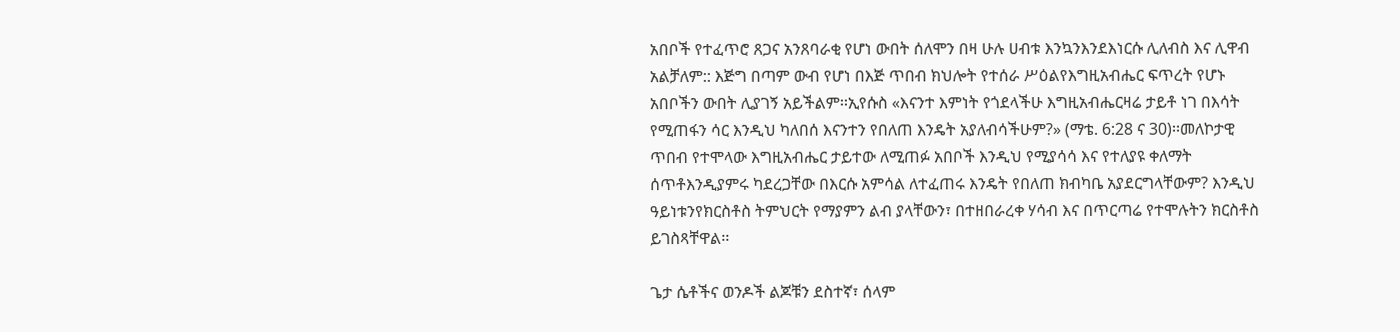አበቦች የተፈጥሮ ጸጋና አንጸባራቂ የሆነ ውበት ሰለሞን በዛ ሁሉ ሀብቱ እንኳንእንደእነርሱ ሊለብስ እና ሊዋብ አልቻለም:: እጅግ በጣም ውብ የሆነ በእጅ ጥበብ ክህሎት የተሰራ ሥዕልየእግዚአብሔር ፍጥረት የሆኑ አበቦችን ውበት ሊያገኝ አይችልም፡፡ኢየሱስ «እናንተ እምነት የጎደላችሁ እግዚአብሔርዛሬ ታይቶ ነገ በእሳት የሚጠፋን ሳር እንዲህ ካለበሰ እናንተን የበለጠ እንዴት አያለብሳችሁም?» (ማቴ. 6:28 ና 30)፡፡መለኮታዊ ጥበብ የተሞላው እግዚአብሔር ታይተው ለሚጠፉ አበቦች እንዲህ የሚያሳሳ እና የተለያዩ ቀለማት ሰጥቶእንዲያምሩ ካደረጋቸው በእርሱ አምሳል ለተፈጠሩ እንዴት የበለጠ ክብካቤ አያደርግላቸውም? እንዲህ ዓይነቱንየክርስቶስ ትምህርት የማያምን ልብ ያላቸውን፣ በተዘበራረቀ ሃሳብ እና በጥርጣሬ የተሞሉትን ክርስቶስ ይገስጻቸዋል፡፡

ጌታ ሴቶችና ወንዶች ልጆቹን ደስተኛ፣ ሰላም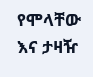የሞላቸው እና ታዛዥ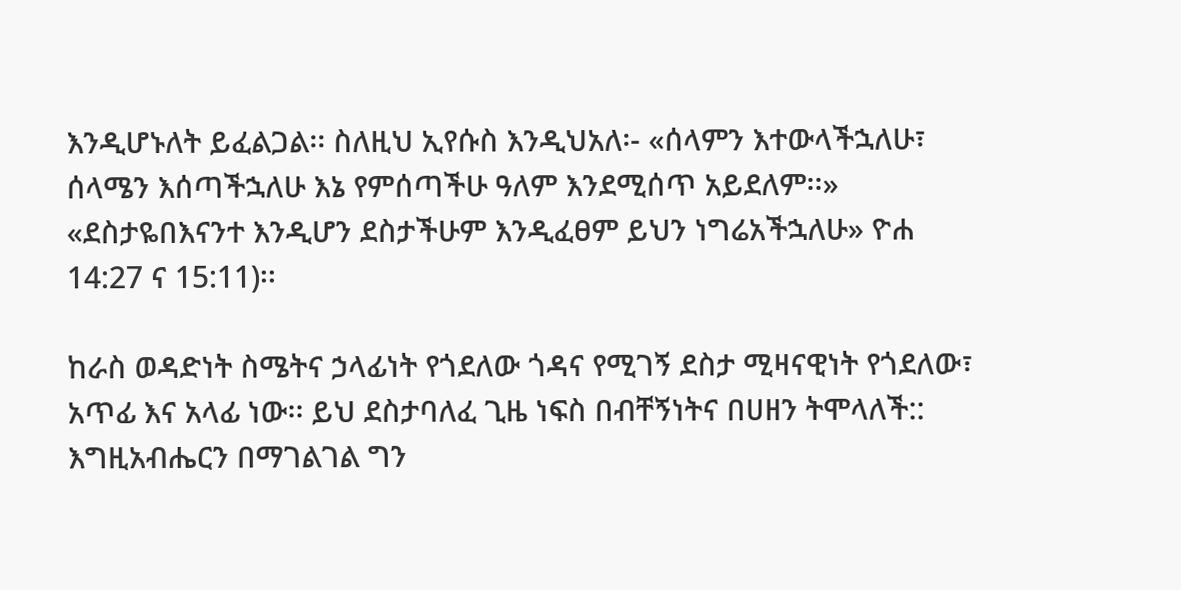እንዲሆኑለት ይፈልጋል፡፡ ስለዚህ ኢየሱስ እንዲህአለ፡- «ሰላምን እተውላችኋለሁ፣ ሰላሜን እሰጣችኋለሁ እኔ የምሰጣችሁ ዓለም እንደሚሰጥ አይደለም፡፡» «ደስታዬበእናንተ እንዲሆን ደስታችሁም እንዲፈፀም ይህን ነግሬአችኋለሁ» ዮሐ 14:27 ና 15:11)፡፡

ከራስ ወዳድነት ስሜትና ኃላፊነት የጎደለው ጎዳና የሚገኝ ደስታ ሚዛናዊነት የጎደለው፣ አጥፊ እና አላፊ ነው፡፡ ይህ ደስታባለፈ ጊዜ ነፍስ በብቸኝነትና በሀዘን ትሞላለች:: እግዚአብሔርን በማገልገል ግን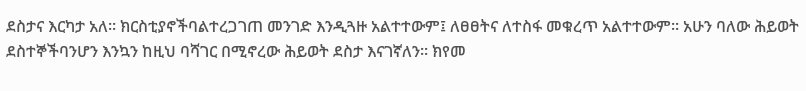ደስታና እርካታ አለ፡፡ ክርስቲያኖችባልተረጋገጠ መንገድ እንዲጓዙ አልተተውም፤ ለፀፀትና ለተስፋ መቁረጥ አልተተውም፡፡ አሁን ባለው ሕይወት ደስተኞችባንሆን እንኳን ከዚህ ባሻገር በሚኖረው ሕይወት ደስታ እናገኛለን፡፡ ክየመ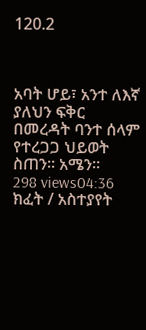120.2



አባት ሆይ፣ አንተ ለእኛ ያለህን ፍቅር በመረዳት ባንተ ሰላም የተረጋጋ ህይወት ስጠን። አሜን።
298 views04:36
ክፈት / አስተያየት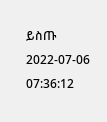ይስጡ
2022-07-06 07:36:12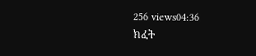256 views04:36
ክፈት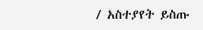/ አስተያየት ይስጡ